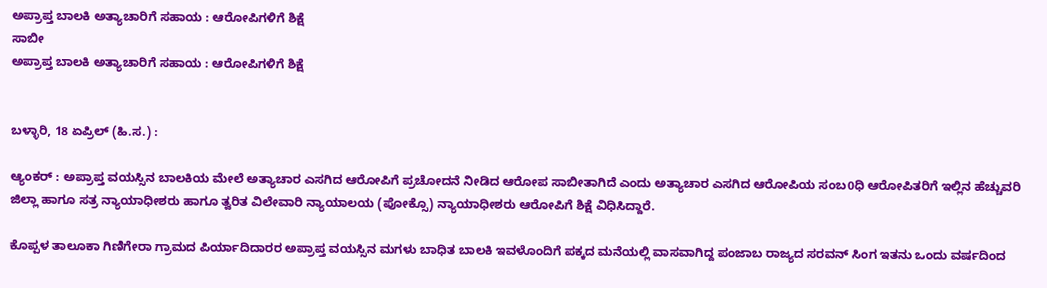ಅಪ್ರಾಪ್ತ ಬಾಲಕಿ ಅತ್ಯಾಚಾರಿಗೆ ಸಹಾಯ : ಆರೋಪಿಗಳಿಗೆ ಶಿಕ್ಷೆ
ಸಾಬೀ
ಅಪ್ರಾಪ್ತ ಬಾಲಕಿ ಅತ್ಯಾಚಾರಿಗೆ ಸಹಾಯ : ಆರೋಪಿಗಳಿಗೆ ಶಿಕ್ಷೆ


ಬಳ್ಳಾರಿ, 18 ಏಪ್ರಿಲ್ (ಹಿ.ಸ.) :

ಆ್ಯಂಕರ್ : ಅಪ್ರಾಪ್ತ ವಯಸ್ಸಿನ ಬಾಲಕಿಯ ಮೇಲೆ ಅತ್ಯಾಚಾರ ಎಸಗಿದ ಆರೋಪಿಗೆ ಪ್ರಚೋದನೆ ನೀಡಿದ ಆರೋಪ ಸಾಬೀತಾಗಿದೆ ಎಂದು ಅತ್ಯಾಚಾರ ಎಸಗಿದ ಆರೋಪಿಯ ಸಂಬ0ಧಿ ಆರೋಪಿತರಿಗೆ ಇಲ್ಲಿನ ಹೆಚ್ಚುವರಿ ಜಿಲ್ಲಾ ಹಾಗೂ ಸತ್ರ ನ್ಯಾಯಾಧೀಶರು ಹಾಗೂ ತ್ವರಿತ ವಿಲೇವಾರಿ ನ್ಯಾಯಾಲಯ (ಪೋಕ್ಸೊ) ನ್ಯಾಯಾಧೀಶರು ಆರೋಪಿಗೆ ಶಿಕ್ಷೆ ವಿಧಿಸಿದ್ದಾರೆ.

ಕೊಪ್ಪಳ ತಾಲೂಕಾ ಗಿಣಿಗೇರಾ ಗ್ರಾಮದ ಪಿರ್ಯಾದಿದಾರರ ಅಪ್ರಾಪ್ತ ವಯಸ್ಸಿನ ಮಗಳು ಬಾಧಿತ ಬಾಲಕಿ ಇವಳೊಂದಿಗೆ ಪಕ್ಕದ ಮನೆಯಲ್ಲಿ ವಾಸವಾಗಿದ್ದ ಪಂಜಾಬ ರಾಜ್ಯದ ಸರವನ್ ಸಿಂಗ ಇತನು ಒಂದು ವರ್ಷದಿಂದ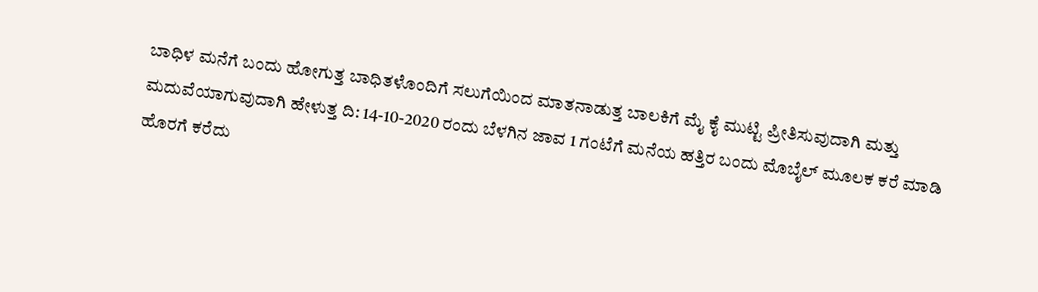ಬಾಧಿಳ ಮನೆಗೆ ಬಂದು ಹೋಗುತ್ತ ಬಾಧಿತಳೊಂದಿಗೆ ಸಲುಗೆಯಿಂದ ಮಾತನಾಡುತ್ತ ಬಾಲಕಿಗೆ ಮೈ ಕೈ ಮುಟ್ಟಿ ಪ್ರೀತಿಸುವುದಾಗಿ ಮತ್ತು ಮದುವೆಯಾಗುವುದಾಗಿ ಹೇಳುತ್ತ ದಿ: 14-10-2020 ರಂದು ಬೆಳಗಿನ ಜಾವ 1 ಗಂಟೆಗೆ ಮನೆಯ ಹತ್ತಿರ ಬಂದು ಮೊಬೈಲ್ ಮೂಲಕ ಕರೆ ಮಾಡಿ ಹೊರಗೆ ಕರೆದು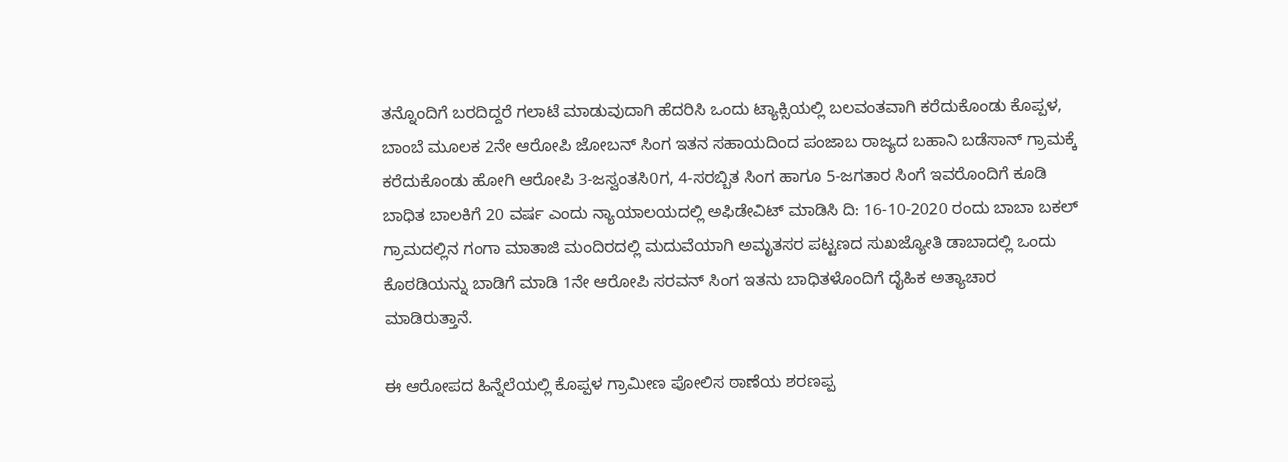ತನ್ನೊಂದಿಗೆ ಬರದಿದ್ದರೆ ಗಲಾಟೆ ಮಾಡುವುದಾಗಿ ಹೆದರಿಸಿ ಒಂದು ಟ್ಯಾಕ್ಸಿಯಲ್ಲಿ ಬಲವಂತವಾಗಿ ಕರೆದುಕೊಂಡು ಕೊಪ್ಪಳ, ಬಾಂಬೆ ಮೂಲಕ 2ನೇ ಆರೋಪಿ ಜೋಬನ್ ಸಿಂಗ ಇತನ ಸಹಾಯದಿಂದ ಪಂಜಾಬ ರಾಜ್ಯದ ಬಹಾನಿ ಬಡೆಸಾನ್ ಗ್ರಾಮಕ್ಕೆ ಕರೆದುಕೊಂಡು ಹೋಗಿ ಆರೋಪಿ 3-ಜಸ್ವಂತಸಿ0ಗ, 4-ಸರಬ್ಬಿತ ಸಿಂಗ ಹಾಗೂ 5-ಜಗತಾರ ಸಿಂಗೆ ಇವರೊಂದಿಗೆ ಕೂಡಿ ಬಾಧಿತ ಬಾಲಕಿಗೆ 20 ವರ್ಷ ಎಂದು ನ್ಯಾಯಾಲಯದಲ್ಲಿ ಅಫಿಡೇವಿಟ್ ಮಾಡಿಸಿ ದಿ: 16-10-2020 ರಂದು ಬಾಬಾ ಬಕಲ್ ಗ್ರಾಮದಲ್ಲಿನ ಗಂಗಾ ಮಾತಾಜಿ ಮಂದಿರದಲ್ಲಿ ಮದುವೆಯಾಗಿ ಅಮೃತಸರ ಪಟ್ಟಣದ ಸುಖಜ್ಯೋತಿ ಡಾಬಾದಲ್ಲಿ ಒಂದು ಕೊಠಡಿಯನ್ನು ಬಾಡಿಗೆ ಮಾಡಿ 1ನೇ ಆರೋಪಿ ಸರವನ್ ಸಿಂಗ ಇತನು ಬಾಧಿತಳೊಂದಿಗೆ ದೈಹಿಕ ಅತ್ಯಾಚಾರ ಮಾಡಿರುತ್ತಾನೆ.

ಈ ಆರೋಪದ ಹಿನ್ನೆಲೆಯಲ್ಲಿ ಕೊಪ್ಪಳ ಗ್ರಾಮೀಣ ಪೋಲಿಸ ಠಾಣೆಯ ಶರಣಪ್ಪ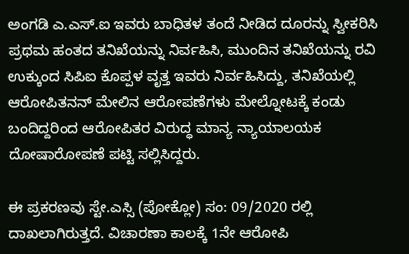ಅಂಗಡಿ ಎ.ಎಸ್.ಐ ಇವರು ಬಾಧಿತಳ ತಂದೆ ನೀಡಿದ ದೂರನ್ನು ಸ್ವೀಕರಿಸಿ ಪ್ರಥಮ ಹಂತದ ತನಿಖೆಯನ್ನು ನಿರ್ವಹಿಸಿ, ಮುಂದಿನ ತನಿಖೆಯನ್ನು ರವಿ ಉಕ್ಕುಂದ ಸಿಪಿಐ ಕೊಪ್ಪಳ ವೃತ್ತ ಇವರು ನಿರ್ವಹಿಸಿದ್ದು, ತನಿಖೆಯಲ್ಲಿ ಆರೋಪಿತನನ್ ಮೇಲಿನ ಆರೋಪಣೆಗಳು ಮೇಲ್ನೋಟಕ್ಕೆ ಕಂಡು ಬಂದಿದ್ದರಿಂದ ಆರೋಪಿತರ ವಿರುದ್ಧ ಮಾನ್ಯ ನ್ಯಾಯಾಲಯಕ ದೋಷಾರೋಪಣೆ ಪಟ್ಟಿ ಸಲ್ಲಿಸಿದ್ದರು.

ಈ ಪ್ರಕರಣವು ಸ್ಟೇ.ಎಸ್ಸಿ (ಪೋಕ್ಲೋ) ಸಂ: 09/2020 ರಲ್ಲಿ ದಾಖಲಾಗಿರುತ್ತದೆ. ವಿಚಾರಣಾ ಕಾಲಕ್ಕೆ 1ನೇ ಆರೋಪಿ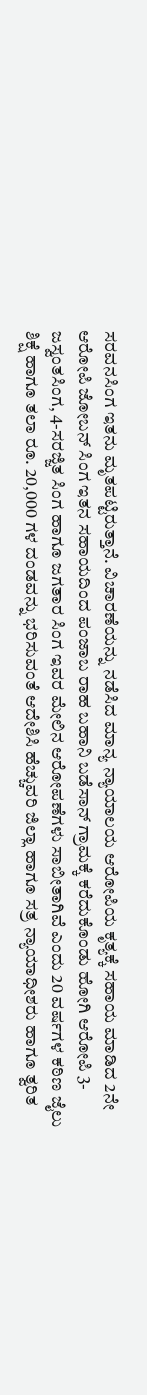ಸರವನಸಿಂಗ ಇತನು ಮೃತಪಟ್ಟಿರುತ್ತಾನೆ. ವಿಚಾರಣೆಯನ್ನು ನಡೆಸಿದ ಮಾನ್ಯ ನ್ಯಾಯಾಲಯ ಆರೋಪಿಯ ಕೃತ್ಯಕ್ಕೆ ಸಹಾಯ ಮಾಡಿದ 2ನೇ ಆರೋಪಿ ಜೋಬನ್ ಸಿಂಗ ಇತನ ಸಹಾಯದಿಂದ ಪಂಜಾಬ ರಾಹ ಬಹಾನಿ ಬಡೆಸಾನ್ ಗ್ರಾಮಕ್ಕೆ ಕರೆದುಕೊಂಡು ಹೋಗಿ ಆರೋಪಿ 3-ಜಸ್ವಂತಸಿಂಗ, 4-ಸರಜ್ಜಿತ ಸಿಂಗ ಹಾಗೂ ಜಗತಾರ ಸಿಂಗ ಇವರ ಮೇಲಿನ ಆರೋಪಣೆಗಳು ಸಾಬೀತಾಗಿವೆ ಎಂದು 20 ವರ್ಷಗಳ ಕಠಿಣ ಜೈಲು ಶಿಕ್ಷೆ ಹಾಗೂ ತಲಾ ರೂ. 20,000 ಗಳ ದಂಡವನ್ನು ಭರಿಸುವಂತೆ ಆದೇಶಿಸಿ ಹೆಚ್ಚುವರಿ ಜಿಲ್ಲಾ ಹಾಗೂ ಸತ್ರ ನ್ಯಾಯಾಧೀಶರು ಹಾಗೂ ತ್ವರಿತ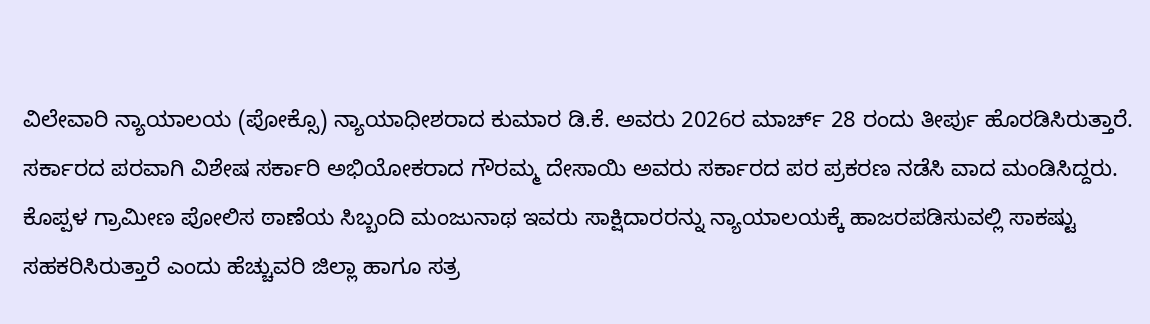ವಿಲೇವಾರಿ ನ್ಯಾಯಾಲಯ (ಪೋಕ್ಸೊ) ನ್ಯಾಯಾಧೀಶರಾದ ಕುಮಾರ ಡಿ.ಕೆ. ಅವರು 2026ರ ಮಾರ್ಚ್ 28 ರಂದು ತೀರ್ಪು ಹೊರಡಿಸಿರುತ್ತಾರೆ. ಸರ್ಕಾರದ ಪರವಾಗಿ ವಿಶೇಷ ಸರ್ಕಾರಿ ಅಭಿಯೋಕರಾದ ಗೌರಮ್ಮ ದೇಸಾಯಿ ಅವರು ಸರ್ಕಾರದ ಪರ ಪ್ರಕರಣ ನಡೆಸಿ ವಾದ ಮಂಡಿಸಿದ್ದರು. ಕೊಪ್ಪಳ ಗ್ರಾಮೀಣ ಪೋಲಿಸ ಠಾಣೆಯ ಸಿಬ್ಬಂದಿ ಮಂಜುನಾಥ ಇವರು ಸಾಕ್ಷಿದಾರರನ್ನು ನ್ಯಾಯಾಲಯಕ್ಕೆ ಹಾಜರಪಡಿಸುವಲ್ಲಿ ಸಾಕಷ್ಟು ಸಹಕರಿಸಿರುತ್ತಾರೆ ಎಂದು ಹೆಚ್ಚುವರಿ ಜಿಲ್ಲಾ ಹಾಗೂ ಸತ್ರ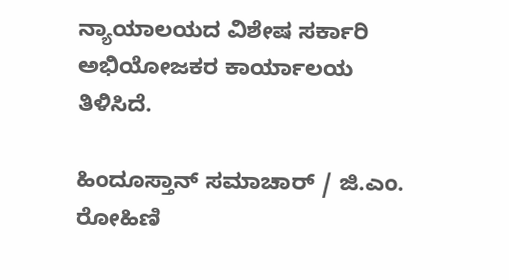ನ್ಯಾಯಾಲಯದ ವಿಶೇಷ ಸರ್ಕಾರಿ ಅಭಿಯೋಜಕರ ಕಾರ್ಯಾಲಯ ತಿಳಿಸಿದೆ.

ಹಿಂದೂಸ್ತಾನ್ ಸಮಾಚಾರ್ / ಜಿ.ಎಂ. ರೋಹಿಣಿ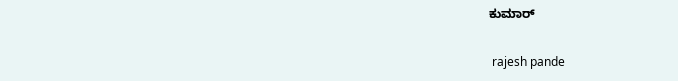ಕುಮಾರ್


 rajesh pande